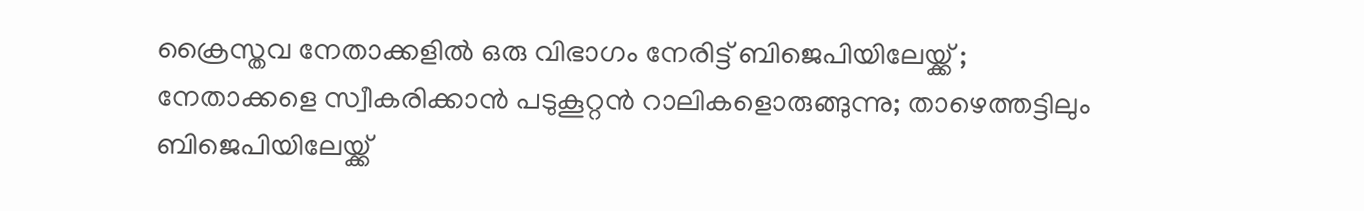ക്രൈസ്തവ നേതാക്കളിൽ ഒരു വിഭാഗം നേരിട്ട് ബിജെപിയിലേയ്ക്ക് ; നേതാക്കളെ സ്വീകരിക്കാൻ പടുകൂറ്റൻ റാലികളൊരുങ്ങുന്നു; താഴെത്തട്ടിലും ബിജെപിയിലേയ്ക്ക്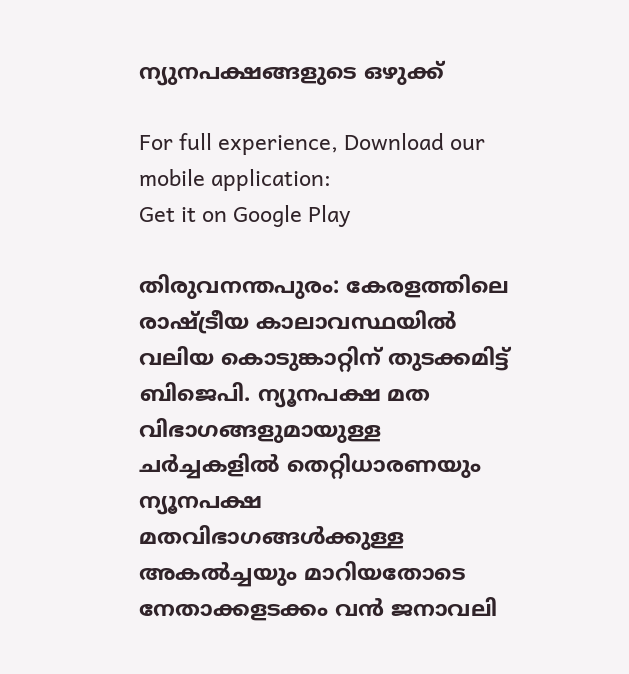ന്യുനപക്ഷങ്ങളുടെ ഒഴുക്ക്

For full experience, Download our mobile application:
Get it on Google Play

തിരുവനന്തപുരം: കേരളത്തിലെ രാഷ്ട്രീയ കാലാവസ്ഥയിൽ വലിയ കൊടുങ്കാറ്റിന് തുടക്കമിട്ട് ബിജെപി. ന്യൂനപക്ഷ മത വിഭാഗങ്ങളുമായുള്ള ചർച്ചകളിൽ തെറ്റിധാരണയും ന്യൂനപക്ഷ മതവിഭാഗങ്ങൾക്കുള്ള അകൽച്ചയും മാറിയതോടെ നേതാക്കളടക്കം വൻ ജനാവലി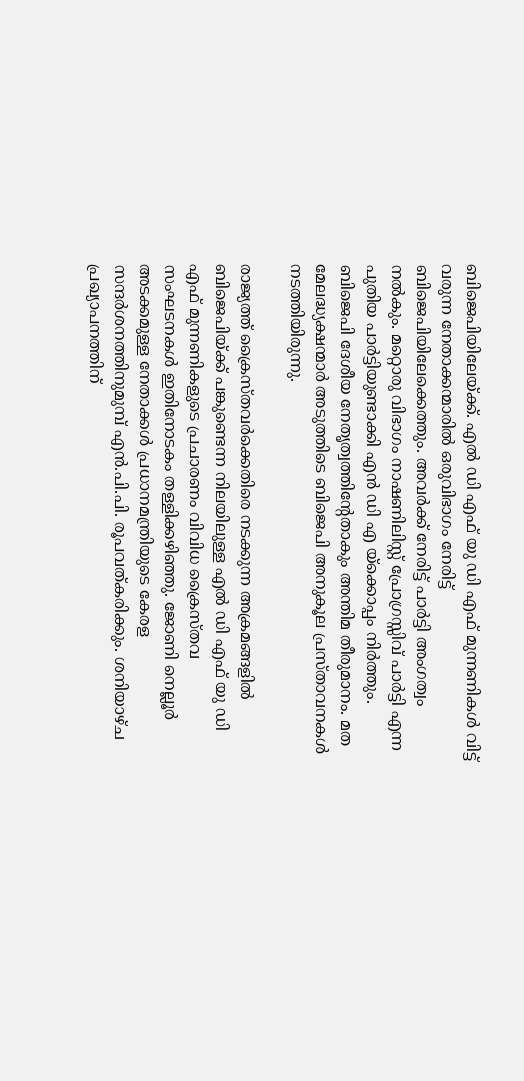ബിജെപിയിലേയ്ക്ക്. എൽ ഡി എഫ് യു ഡി എഫ് മുന്നണികൾ വിട്ട് വരുന്ന നേതാക്കന്മാരിൽ ഒരുവിഭാഗം നേരിട്ട് ബിജെപിയിലേക്കെത്തും. അവർക്ക് നേരിട്ട് പാർട്ടി അംഗത്വം നൽകും. മറ്റൊരു വിഭാഗം നാഷണിലിസ്റ്റ് പ്രോഗ്രസ്സിവ് പാർട്ടി എന്ന പുതിയ പാർട്ടിയുണ്ടാക്കി എൻ ഡി എ യ്‌ക്കൊപ്പം നിർത്തും. ബിജെപി ദേശീയ നേതൃത്വത്തിന്റേതാകും അന്തിമ തീരുമാനം. മത മേലദ്ധ്യക്ഷന്മാർ അടുത്തിടെ ബിജെപി അനുകൂല പ്രസ്താവനകൾ നടത്തിയിരുന്നു.

രാജ്യത്ത് ക്രൈസ്തവർക്കെതിരെ നടക്കുന്ന അക്രമങ്ങളിൽ ബിജെപിയ്ക്ക് പങ്കുണ്ടെന്ന നിലയിലുള്ള എൽ ഡി എഫ് യു ഡി എഫ് മുന്നണികളുടെ പ്രചാരണം വിവിധ ക്രൈസ്തവ സംഘടനകൾ ഇതിനോടകം തള്ളിക്കഴിഞ്ഞു. ജോണി നെല്ലൂര്‍ അടക്കമുള്ള നേതാക്കള്‍ പ്രധാനമന്ത്രിയുടെ കേരള സന്ദര്‍ശനത്തിനുമുമ്പ് എന്‍.പി.പി. രൂപവത്കരിക്കും. ശനിയാഴ്ച പ്രഖ്യാപനത്തിന്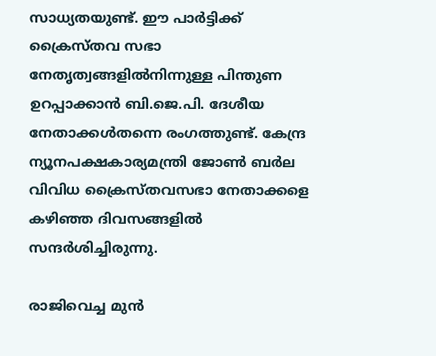സാധ്യതയുണ്ട്. ഈ പാര്‍ട്ടിക്ക് ക്രൈസ്തവ സഭാ നേതൃത്വങ്ങളില്‍നിന്നുള്ള പിന്തുണ ഉറപ്പാക്കാന്‍ ബി.ജെ.പി. ദേശീയ നേതാക്കള്‍തന്നെ രംഗത്തുണ്ട്. കേന്ദ്ര ന്യൂനപക്ഷകാര്യമന്ത്രി ജോണ്‍ ബര്‍ല വിവിധ ക്രൈസ്തവസഭാ നേതാക്കളെ കഴിഞ്ഞ ദിവസങ്ങളില്‍ സന്ദര്‍ശിച്ചിരുന്നു.

രാജിവെച്ച മുന്‍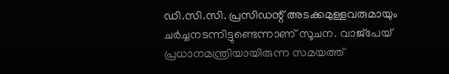ഡി.സി.സി. പ്രസിഡന്റ് അടക്കമുള്ളവരുമായും ചര്‍ച്ചനടന്നിട്ടുണ്ടെന്നാണ് സൂചന. വാജ്‌പേയ് പ്രധാനമന്ത്രിയായിരുന്ന സമയത്ത്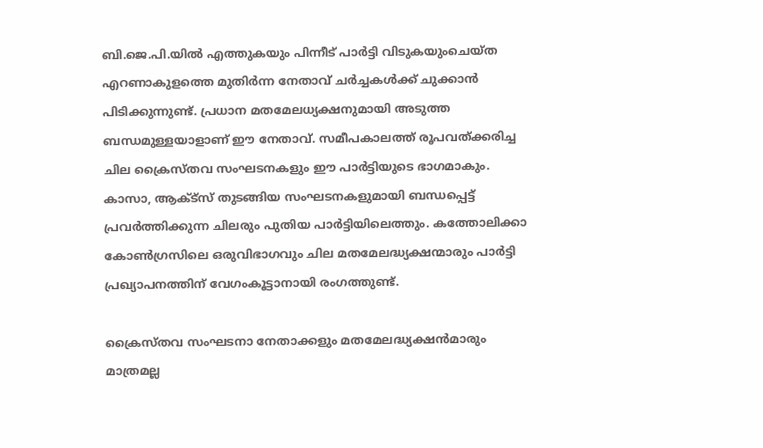ബി.ജെ.പി.യില്‍ എത്തുകയും പിന്നീട് പാര്‍ട്ടി വിടുകയുംചെയ്ത എറണാകുളത്തെ മുതിര്‍ന്ന നേതാവ് ചര്‍ച്ചകള്‍ക്ക് ചുക്കാന്‍ പിടിക്കുന്നുണ്ട്. പ്രധാന മതമേലധ്യക്ഷനുമായി അടുത്ത ബന്ധമുള്ളയാളാണ് ഈ നേതാവ്. സമീപകാലത്ത് രൂപവത്ക്കരിച്ച ചില ക്രൈസ്തവ സംഘടനകളും ഈ പാര്‍ട്ടിയുടെ ഭാഗമാകും. കാസാ, ആക്ട്‌സ് തുടങ്ങിയ സംഘടനകളുമായി ബന്ധപ്പെട്ട് പ്രവര്‍ത്തിക്കുന്ന ചിലരും പുതിയ പാര്‍ട്ടിയിലെത്തും. കത്തോലിക്കാ കോണ്‍ഗ്രസിലെ ഒരുവിഭാഗവും ചില മതമേലദ്ധ്യക്ഷന്മാരും പാര്‍ട്ടി പ്രഖ്യാപനത്തിന് വേഗംകൂട്ടാനായി രംഗത്തുണ്ട്.

ക്രൈസ്‌തവ സംഘടനാ നേതാക്കളും മതമേലദ്ധ്യക്ഷൻമാരും മാത്രമല്ല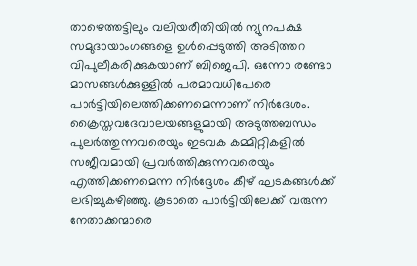താഴെത്തട്ടിലും വലിയരീതിയിൽ ന്യുനപക്ഷ സമുദായാംഗങ്ങളെ ഉൾപ്പെടുത്തി അടിത്തറ വിപുലീകരിക്കുകയാണ് ബിജെപി. ഒന്നോ രണ്ടോ മാസങ്ങള്‍ക്കുള്ളില്‍ പരമാവധിപേരെ പാര്‍ട്ടിയിലെത്തിക്കണമെന്നാണ് നിര്‍ദേശം. ക്രൈസ്തവദേവാലയങ്ങളുമായി അടുത്തബന്ധം പുലര്‍ത്തുന്നവരെയും ഇടവക കമ്മിറ്റികളില്‍ സജീവമായി പ്രവര്‍ത്തിക്കുന്നവരെയും എത്തിക്കണമെന്ന നിർദ്ദേശം കീഴ് ഘടകങ്ങൾക്ക് ലഭിച്ചുകഴിഞ്ഞു. കൂടാതെ പാർട്ടിയിലേക്ക് വരുന്ന നേതാക്കന്മാരെ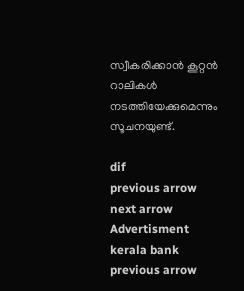സ്വീകരിക്കാൻ കൂറ്റൻ റാലികൾ നടത്തിയേക്കുമെന്നും സൂചനയുണ്ട്.

dif
previous arrow
next arrow
Advertisment
kerala bank
previous arrow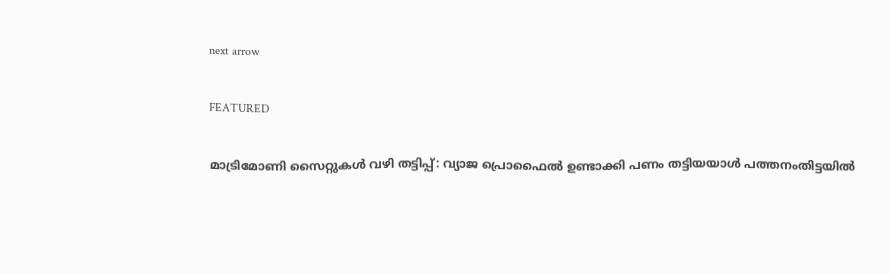next arrow

FEATURED

മാട്രിമോണി സൈറ്റുകൾ വഴി തട്ടിപ്പ്: വ്യാജ പ്രൊഫൈൽ ഉണ്ടാക്കി പണം തട്ടിയയാൾ പത്തനംതിട്ടയിൽ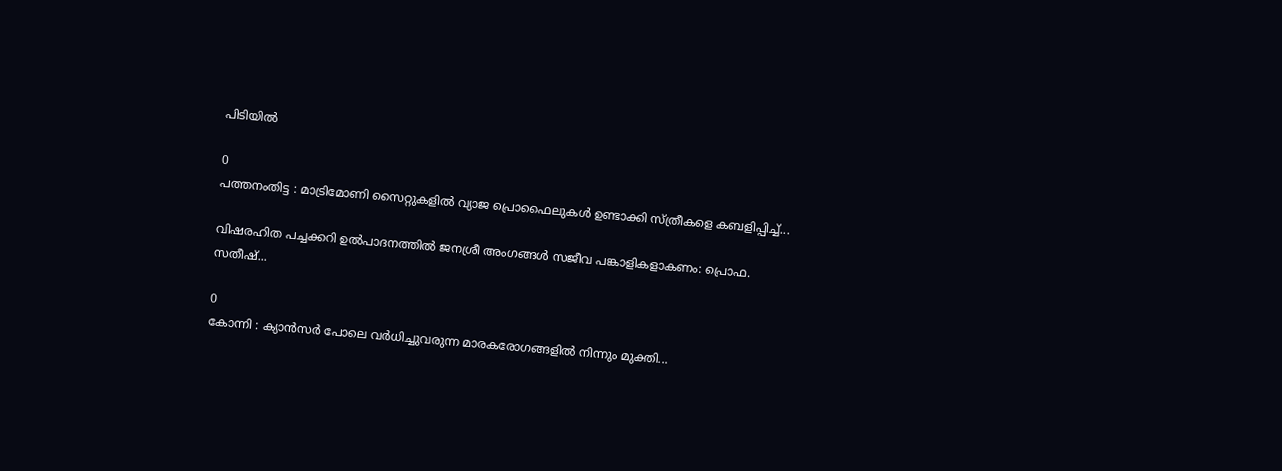പിടിയിൽ

0
പത്തനംതിട്ട : മാട്രിമോണി സൈറ്റുകളിൽ വ്യാജ പ്രൊഫൈലുകൾ ഉണ്ടാക്കി സ്ത്രീകളെ കബളിപ്പിച്ച്...

വിഷരഹിത പച്ചക്കറി ഉൽപാദനത്തിൽ ജനശ്രീ അംഗങ്ങൾ സജീവ പങ്കാളികളാകണം: പ്രൊഫ. സതീഷ്...

0
കോന്നി : ക്യാൻസർ പോലെ വർധിച്ചുവരുന്ന മാരകരോഗങ്ങളിൽ നിന്നും മുക്തി...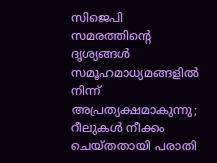സിജെപി സമരത്തിന്റെ ദൃശ്യങ്ങൾ സമൂഹമാധ്യമങ്ങളിൽ നിന്ന് അപ്രത്യക്ഷമാകുന്നു; റീലുകൾ നീക്കം ചെയ്തതായി പരാതി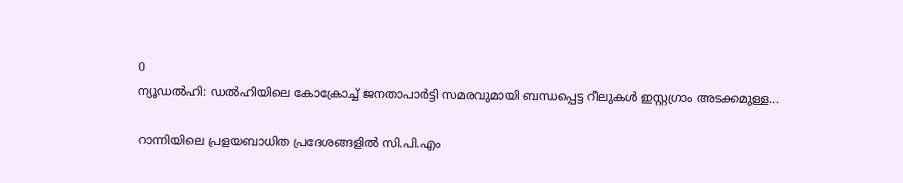0
ന്യൂഡൽഹി: ഡല്‍ഹിയിലെ കോക്രോച്ച് ജനതാപാര്‍ട്ടി സമരവുമായി ബന്ധപ്പെട്ട റീലുകള്‍ ഇസ്റ്റഗ്രാം അടക്കമുള്ള...

റാന്നിയിലെ പ്രളയബാധിത പ്രദേശങ്ങളില്‍ സി.പി.എം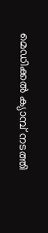മെഡിക്കല്‍ ക്യാമ്പ് നടത്തി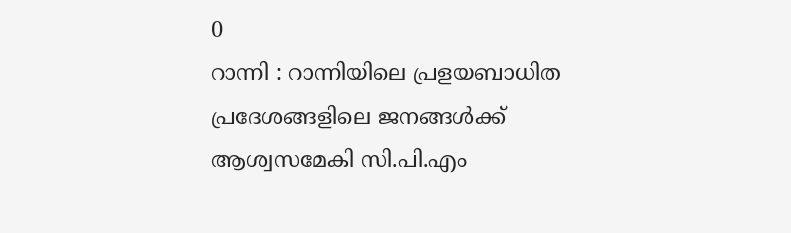0
റാന്നി : റാന്നിയിലെ പ്രളയബാധിത പ്രദേശങ്ങളിലെ ജനങ്ങൾക്ക് ആശ്വസമേകി സി.പി.എം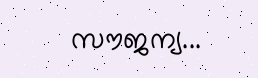സൗജന്യ...